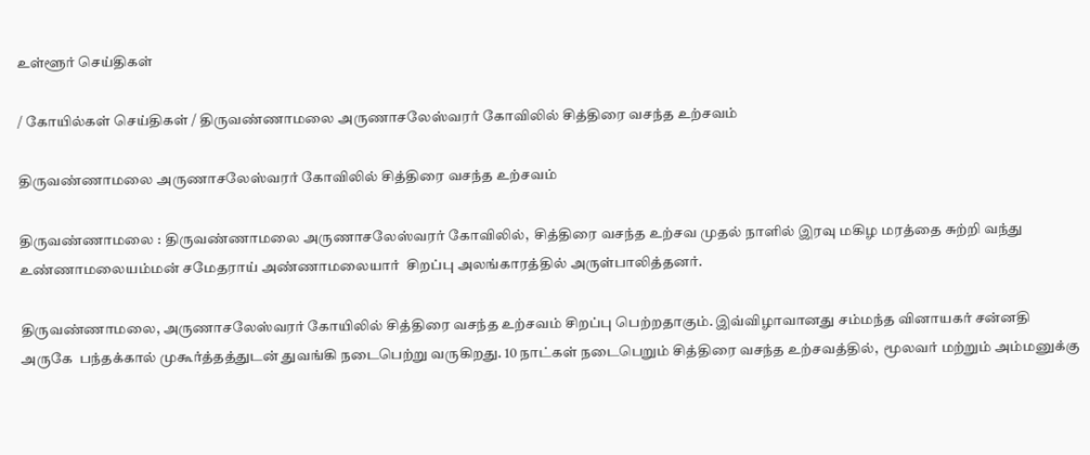உள்ளூர் செய்திகள்

/ கோயில்கள் செய்திகள் / திருவண்ணாமலை அருணாசலேஸ்வரர் கோவிலில் சித்திரை வசந்த உற்சவம்

திருவண்ணாமலை அருணாசலேஸ்வரர் கோவிலில் சித்திரை வசந்த உற்சவம்

திருவண்ணாமலை : திருவண்ணாமலை அருணாசலேஸ்வரர் கோவிலில்,  சித்திரை வசந்த உற்சவ முதல் நாளில் இரவு மகிழ மரத்தை சுற்றி வந்து உண்ணாமலையம்மன் சமேதராய் அண்ணாமலையார்  சிறப்பு அலங்காரத்தில் அருள்பாலித்தனர்.

திருவண்ணாமலை, அருணாசலேஸ்வரர் கோயிலில் சித்திரை வசந்த உற்சவம் சிறப்பு பெற்றதாகும். இவ்விழாவானது சம்மந்த வினாயகர் சன்னதி அருகே  பந்தக்கால் முகூர்த்தத்துடன் துவங்கி நடைபெற்று வருகிறது. 10 நாட்கள் நடைபெறும் சித்திரை வசந்த உற்சவத்தில்,  மூலவர் மற்றும் அம்மனுக்கு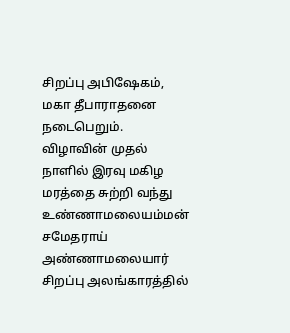சிறப்பு அபிஷேகம், மகா தீபாராதனை நடைபெறும்.  விழாவின் முதல் நாளில் இரவு மகிழ மரத்தை சுற்றி வந்து உண்ணாமலையம்மன் சமேதராய் அண்ணாமலையார்  சிறப்பு அலங்காரத்தில்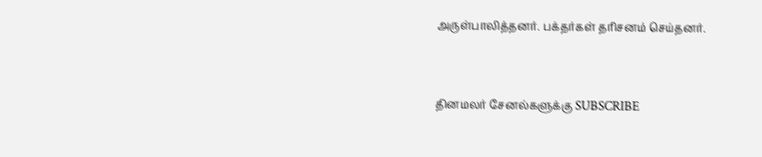அருள்பாலித்தனர். பக்தர்கள் தரிசனம் செய்தனர்.


தினமலர் சேனல்களுக்கு SUBSCRIBE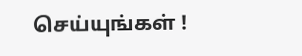செய்யுங்கள் !